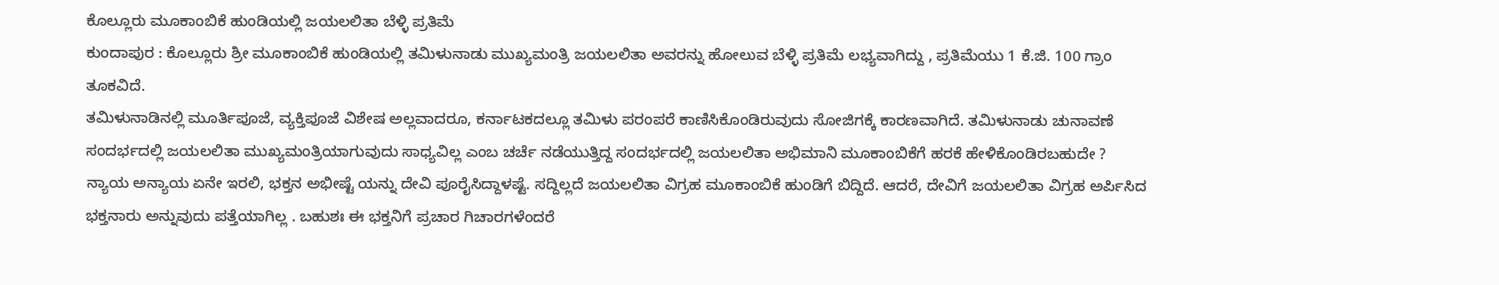ಕೊಲ್ಲೂರು ಮೂಕಾಂಬಿಕೆ ಹುಂಡಿಯಲ್ಲಿ ಜಯಲಲಿತಾ ಬೆಳ್ಳಿ ಪ್ರತಿಮೆ
ಕುಂದಾಪುರ : ಕೊಲ್ಲೂರು ಶ್ರೀ ಮೂಕಾಂಬಿಕೆ ಹುಂಡಿಯಲ್ಲಿ ತಮಿಳುನಾಡು ಮುಖ್ಯಮಂತ್ರಿ ಜಯಲಲಿತಾ ಅವರನ್ನು ಹೋಲುವ ಬೆಳ್ಳಿ ಪ್ರತಿಮೆ ಲಭ್ಯವಾಗಿದ್ದು , ಪ್ರತಿಮೆಯು 1 ಕೆ.ಜಿ. 100 ಗ್ರಾಂ ತೂಕವಿದೆ.
ತಮಿಳುನಾಡಿನಲ್ಲಿ ಮೂರ್ತಿಪೂಜೆ, ವ್ಯಕ್ತಿಪೂಜೆ ವಿಶೇಷ ಅಲ್ಲವಾದರೂ, ಕರ್ನಾಟಕದಲ್ಲೂ ತಮಿಳು ಪರಂಪರೆ ಕಾಣಿಸಿಕೊಂಡಿರುವುದು ಸೋಜಿಗಕ್ಕೆ ಕಾರಣವಾಗಿದೆ. ತಮಿಳುನಾಡು ಚುನಾವಣೆ ಸಂದರ್ಭದಲ್ಲಿ ಜಯಲಲಿತಾ ಮುಖ್ಯಮಂತ್ರಿಯಾಗುವುದು ಸಾಧ್ಯವಿಲ್ಲ ಎಂಬ ಚರ್ಚೆ ನಡೆಯುತ್ತಿದ್ದ ಸಂದರ್ಭದಲ್ಲಿ ಜಯಲಲಿತಾ ಅಭಿಮಾನಿ ಮೂಕಾಂಬಿಕೆಗೆ ಹರಕೆ ಹೇಳಿಕೊಂಡಿರಬಹುದೇ ?
ನ್ಯಾಯ ಅನ್ಯಾಯ ಏನೇ ಇರಲಿ, ಭಕ್ತನ ಅಭೀಷ್ಟೆ ಯನ್ನು ದೇವಿ ಪೂರೈಸಿದ್ದಾಳಷ್ಟೆ. ಸದ್ದಿಲ್ಲದೆ ಜಯಲಲಿತಾ ವಿಗ್ರಹ ಮೂಕಾಂಬಿಕೆ ಹುಂಡಿಗೆ ಬಿದ್ದಿದೆ. ಆದರೆ, ದೇವಿಗೆ ಜಯಲಲಿತಾ ವಿಗ್ರಹ ಅರ್ಪಿಸಿದ ಭಕ್ತನಾರು ಅನ್ನುವುದು ಪತ್ತೆಯಾಗಿಲ್ಲ . ಬಹುಶಃ ಈ ಭಕ್ತನಿಗೆ ಪ್ರಚಾರ ಗಿಚಾರಗಳೆಂದರೆ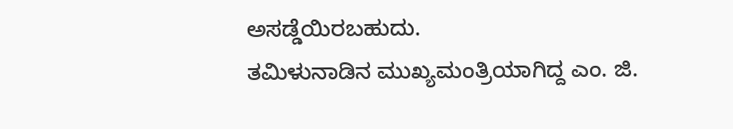ಅಸಡ್ಡೆಯಿರಬಹುದು.
ತಮಿಳುನಾಡಿನ ಮುಖ್ಯಮಂತ್ರಿಯಾಗಿದ್ದ ಎಂ. ಜಿ.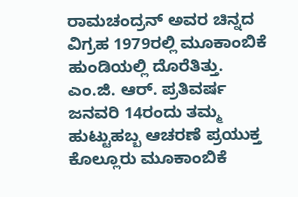ರಾಮಚಂದ್ರನ್ ಅವರ ಚಿನ್ನದ ವಿಗ್ರಹ 1979ರಲ್ಲಿ ಮೂಕಾಂಬಿಕೆ ಹುಂಡಿಯಲ್ಲಿ ದೊರೆತಿತ್ತು. ಎಂ.ಜಿ. ಆರ್. ಪ್ರತಿವರ್ಷ ಜನವರಿ 14ರಂದು ತಮ್ಮ ಹುಟ್ಟುಹಬ್ಬ ಆಚರಣೆ ಪ್ರಯುಕ್ತ ಕೊಲ್ಲೂರು ಮೂಕಾಂಬಿಕೆ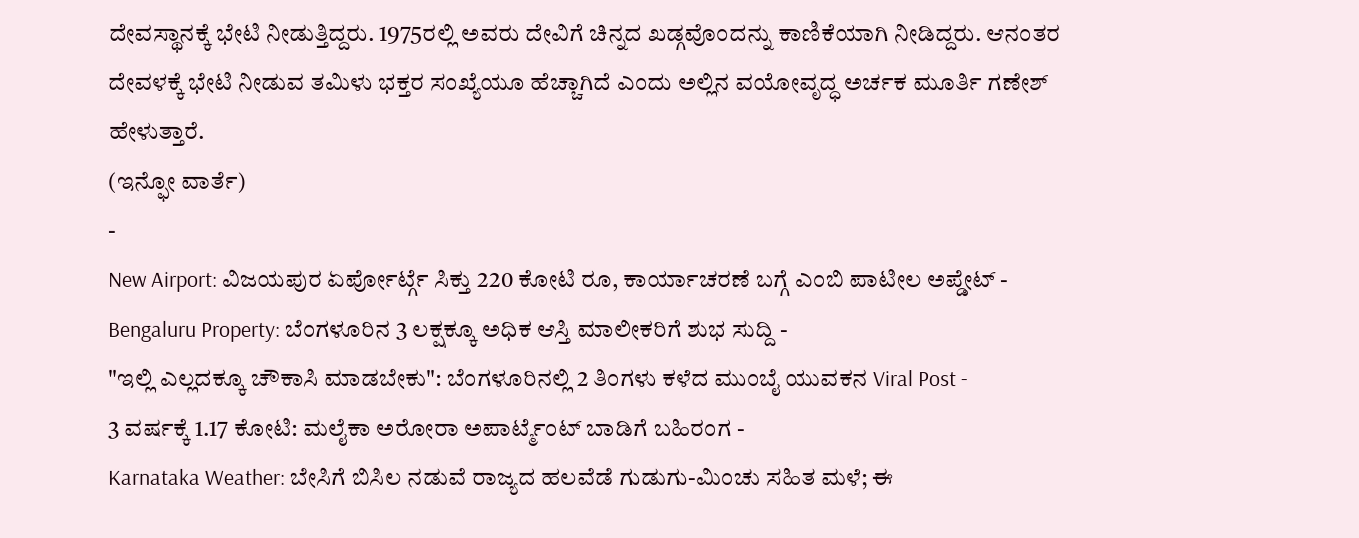ದೇವಸ್ಥಾನಕ್ಕೆ ಭೇಟಿ ನೀಡುತ್ತಿದ್ದರು. 1975ರಲ್ಲಿ ಅವರು ದೇವಿಗೆ ಚಿನ್ನದ ಖಡ್ಗವೊಂದನ್ನು ಕಾಣಿಕೆಯಾಗಿ ನೀಡಿದ್ದರು. ಆನಂತರ ದೇವಳಕ್ಕೆ ಭೇಟಿ ನೀಡುವ ತಮಿಳು ಭಕ್ತರ ಸಂಖ್ಯೆಯೂ ಹೆಚ್ಚಾಗಿದೆ ಎಂದು ಅಲ್ಲಿನ ವಯೋವೃದ್ಧ ಅರ್ಚಕ ಮೂರ್ತಿ ಗಣೇಶ್ ಹೇಳುತ್ತಾರೆ.
(ಇನ್ಫೋ ವಾರ್ತೆ)
-
New Airport: ವಿಜಯಪುರ ಏರ್ಪೋರ್ಟ್ಗೆ ಸಿಕ್ತು 220 ಕೋಟಿ ರೂ, ಕಾರ್ಯಾಚರಣೆ ಬಗ್ಗೆ ಎಂಬಿ ಪಾಟೀಲ ಅಪ್ಡೇಟ್ -
Bengaluru Property: ಬೆಂಗಳೂರಿನ 3 ಲಕ್ಷಕ್ಕೂ ಅಧಿಕ ಆಸ್ತಿ ಮಾಲೀಕರಿಗೆ ಶುಭ ಸುದ್ದಿ -
"ಇಲ್ಲಿ ಎಲ್ಲದಕ್ಕೂ ಚೌಕಾಸಿ ಮಾಡಬೇಕು": ಬೆಂಗಳೂರಿನಲ್ಲಿ 2 ತಿಂಗಳು ಕಳೆದ ಮುಂಬೈ ಯುವಕನ Viral Post -
3 ವರ್ಷಕ್ಕೆ 1.17 ಕೋಟಿ: ಮಲೈಕಾ ಅರೋರಾ ಅಪಾರ್ಟ್ಮೆಂಟ್ ಬಾಡಿಗೆ ಬಹಿರಂಗ -
Karnataka Weather: ಬೇಸಿಗೆ ಬಿಸಿಲ ನಡುವೆ ರಾಜ್ಯದ ಹಲವೆಡೆ ಗುಡುಗು-ಮಿಂಚು ಸಹಿತ ಮಳೆ; ಈ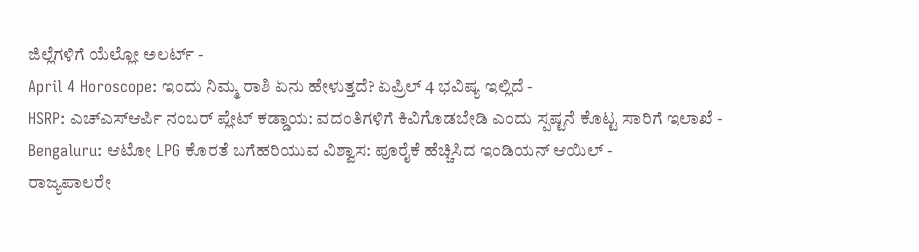ಜಿಲ್ಲೆಗಳಿಗೆ ಯೆಲ್ಲೋ ಅಲರ್ಟ್ -
April 4 Horoscope: ಇಂದು ನಿಮ್ಮ ರಾಶಿ ಏನು ಹೇಳುತ್ತದೆ? ಏಪ್ರಿಲ್ 4 ಭವಿಷ್ಯ ಇಲ್ಲಿದೆ -
HSRP: ಎಚ್ಎಸ್ಆರ್ಪಿ ನಂಬರ್ ಪ್ಲೇಟ್ ಕಡ್ಡಾಯ: ವದಂತಿಗಳಿಗೆ ಕಿವಿಗೊಡಬೇಡಿ ಎಂದು ಸ್ಪಷ್ಟನೆ ಕೊಟ್ಟ ಸಾರಿಗೆ ಇಲಾಖೆ -
Bengaluru: ಆಟೋ LPG ಕೊರತೆ ಬಗೆಹರಿಯುವ ವಿಶ್ವಾಸ: ಪೂರೈಕೆ ಹೆಚ್ಚಿಸಿದ ಇಂಡಿಯನ್ ಆಯಿಲ್ -
ರಾಜ್ಯಪಾಲರೇ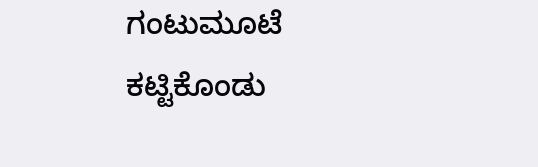ಗಂಟುಮೂಟೆ ಕಟ್ಟಿಕೊಂಡು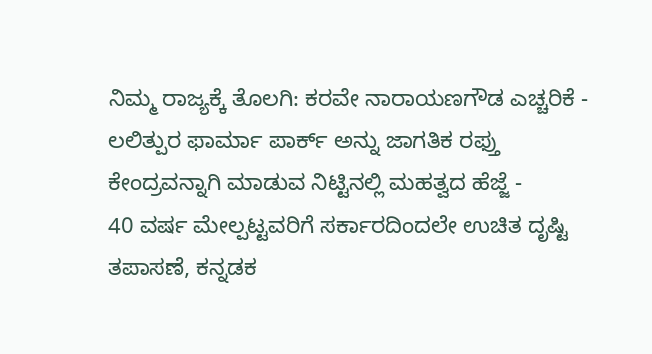ನಿಮ್ಮ ರಾಜ್ಯಕ್ಕೆ ತೊಲಗಿ: ಕರವೇ ನಾರಾಯಣಗೌಡ ಎಚ್ಚರಿಕೆ -
ಲಲಿತ್ಪುರ ಫಾರ್ಮಾ ಪಾರ್ಕ್ ಅನ್ನು ಜಾಗತಿಕ ರಫ್ತು ಕೇಂದ್ರವನ್ನಾಗಿ ಮಾಡುವ ನಿಟ್ಟಿನಲ್ಲಿ ಮಹತ್ವದ ಹೆಜ್ಜೆ -
40 ವರ್ಷ ಮೇಲ್ಪಟ್ಟವರಿಗೆ ಸರ್ಕಾರದಿಂದಲೇ ಉಚಿತ ದೃಷ್ಟಿ ತಪಾಸಣೆ, ಕನ್ನಡಕ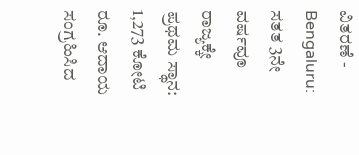ವಿತರಣೆ -
Bengaluru: ಸತತ 3ನೇ ವರ್ಷವೂ ರಾಜ್ಯಕ್ಕೇ ಪ್ರಥಮ ಸ್ಥಾನ: 1,273 ಕೋಟಿ ರೂ. ಆದಾಯ ಸಂಗ್ರಹಿಸಿದ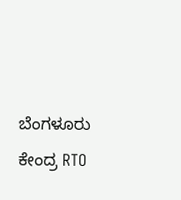ಬೆಂಗಳೂರು ಕೇಂದ್ರ RTO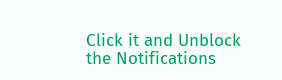Click it and Unblock the Notifications